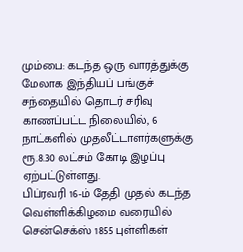மும்பை: கடந்த ஒரு வாரத்துக்கு மேலாக இந்தியப் பங்குச் சந்தையில் தொடர் சரிவு காணப்பட்ட நிலையில், 6 நாட்களில் முதலீட்டாளர்களுக்கு ரூ.8.30 லட்சம் கோடி இழப்பு ஏற்பட்டுள்ளது.
பிப்ரவரி 16-ம் தேதி முதல் கடந்த வெள்ளிக்கிழமை வரையில் சென்செக்ஸ் 1855 புள்ளிகள்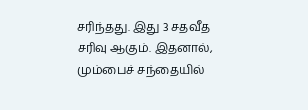சரிந்தது. இது 3 சதவீத சரிவு ஆகும். இதனால், மும்பைச் சந்தையில்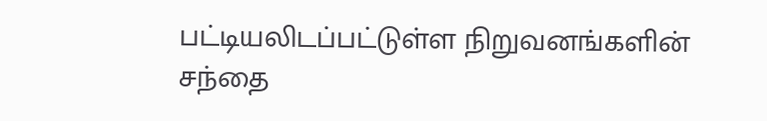பட்டியலிடப்பட்டுள்ள நிறுவனங்களின் சந்தை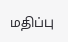மதிப்பு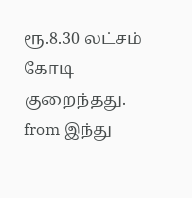ரூ.8.30 லட்சம் கோடி குறைந்தது.
from இந்து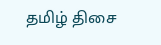தமிழ் திசை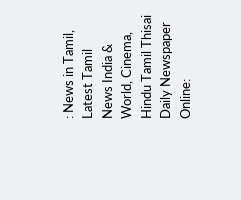: News in Tamil, Latest Tamil News India & World, Cinema, Hindu Tamil Thisai Daily Newspaper Online: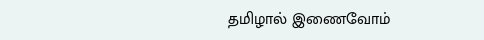தமிழால் இணைவோம்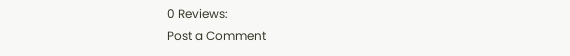0 Reviews:
Post a Comment